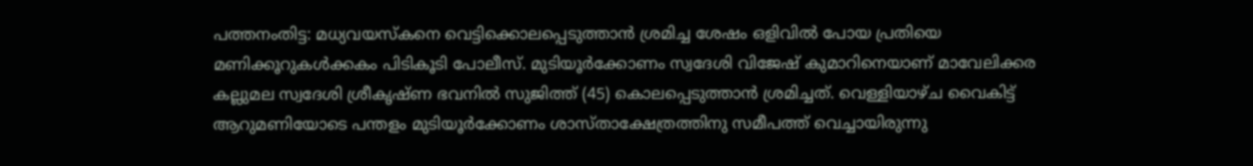പത്തനംതിട്ട: മധ്യവയസ്കനെ വെട്ടിക്കൊലപ്പെടുത്താൻ ശ്രമിച്ച ശേഷം ഒളിവിൽ പോയ പ്രതിയെ മണിക്കൂറുകൾക്കകം പിടികൂടി പോലീസ്. മുടിയൂർക്കോണം സ്വദേശി വിജേഷ് കുമാറിനെയാണ് മാവേലിക്കര കല്ലുമല സ്വദേശി ശ്രീകൃഷ്ണ ഭവനിൽ സുജിത്ത് (45) കൊലപ്പെടുത്താൻ ശ്രമിച്ചത്. വെള്ളിയാഴ്ച വൈകിട്ട് ആറുമണിയോടെ പന്തളം മുടിയൂർക്കോണം ശാസ്താക്ഷേത്രത്തിനു സമീപത്ത് വെച്ചായിരുന്നു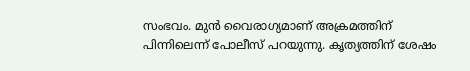സംഭവം. മുൻ വൈരാഗ്യമാണ് അക്രമത്തിന് പിന്നിലെന്ന് പോലീസ് പറയുന്നു. കൃത്യത്തിന് ശേഷം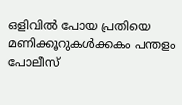ഒളിവിൽ പോയ പ്രതിയെ മണിക്കൂറുകൾക്കകം പന്തളം പോലീസ്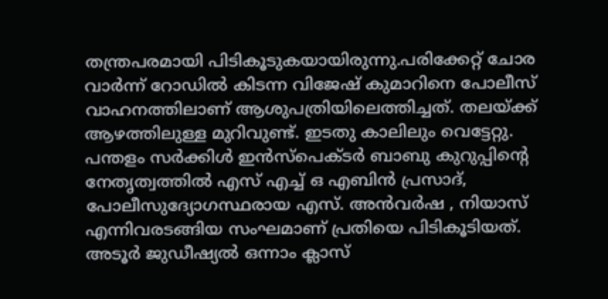തന്ത്രപരമായി പിടികൂടുകയായിരുന്നു.പരിക്കേറ്റ് ചോര വാർന്ന് റോഡിൽ കിടന്ന വിജേഷ് കുമാറിനെ പോലീസ് വാഹനത്തിലാണ് ആശുപത്രിയിലെത്തിച്ചത്. തലയ്ക്ക് ആഴത്തിലുള്ള മുറിവുണ്ട്. ഇടതു കാലിലും വെട്ടേറ്റു. പന്തളം സർക്കിൾ ഇൻസ്പെക്ടർ ബാബു കുറുപ്പിന്റെ നേതൃത്വത്തിൽ എസ് എച്ച് ഒ എബിൻ പ്രസാദ്, പോലീസുദ്യോഗസ്ഥരായ എസ്. അൻവർഷ , നിയാസ് എന്നിവരടങ്ങിയ സംഘമാണ് പ്രതിയെ പിടികൂടിയത്. അടൂർ ജുഡീഷ്യൽ ഒന്നാം ക്ലാസ്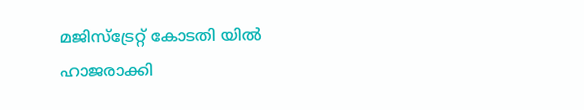മജിസ്ട്രേറ്റ് കോടതി യിൽ ഹാജരാക്കി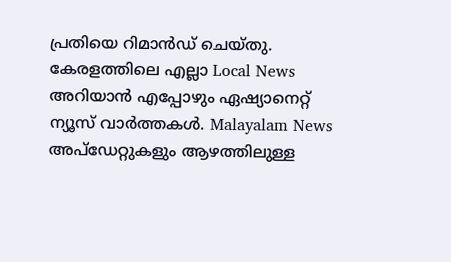പ്രതിയെ റിമാൻഡ് ചെയ്തു.
കേരളത്തിലെ എല്ലാ Local News അറിയാൻ എപ്പോഴും ഏഷ്യാനെറ്റ് ന്യൂസ് വാർത്തകൾ. Malayalam News അപ്ഡേറ്റുകളും ആഴത്തിലുള്ള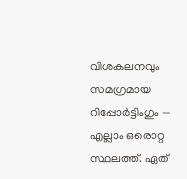വിശകലനവും സമഗ്രമായ റിപ്പോർട്ടിംഗും — എല്ലാം ഒരൊറ്റ സ്ഥലത്ത്. ഏത്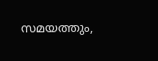സമയത്തും,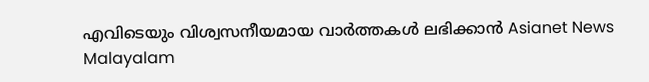എവിടെയും വിശ്വസനീയമായ വാർത്തകൾ ലഭിക്കാൻ Asianet News Malayalam